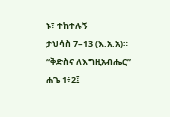ኑ፣ ተከተሉኝ
ታህሳስ 7–13 (እ.አ.አ)። “ቅድስና ለእግዚአብሔር” ሐጌ 1፥2፤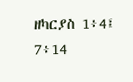ዘካርያስ 1፥4፤ 7፥14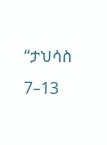“ታህሳስ 7–13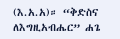(እ.አ.አ)። “ቅድስና ለእግዚአብሔር” ሐጌ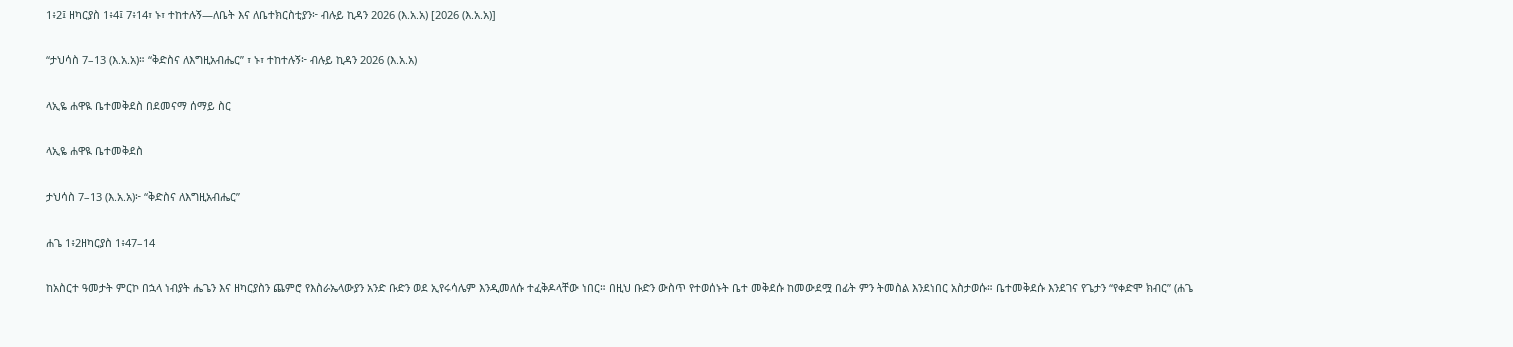1፥2፤ ዘካርያስ 1፥4፤ 7፥14፣ ኑ፣ ተከተሉኝ—ለቤት እና ለቤተክርስቲያን፦ ብሉይ ኪዳን 2026 (እ.አ.አ) [2026 (እ.አ.አ)]

“ታህሳስ 7–13 (እ.አ.አ)። “ቅድስና ለእግዚአብሔር” ፣ ኑ፣ ተከተሉኝ፦ ብሉይ ኪዳን 2026 (እ.አ.አ)

ላኢዬ ሐዋዪ ቤተመቅደስ በደመናማ ሰማይ ስር

ላኢዬ ሐዋዪ ቤተመቅደስ

ታህሳስ 7–13 (እ.አ.አ)፦ “ቅድስና ለእግዚአብሔር”

ሐጌ 1፥2ዘካርያስ 1፥47–14

ከአስርተ ዓመታት ምርኮ በኋላ ነብያት ሔጌን እና ዘካርያስን ጨምሮ የእስራኤላውያን አንድ ቡድን ወደ ኢየሩሳሌም እንዲመለሱ ተፈቅዶላቸው ነበር። በዚህ ቡድን ውስጥ የተወሰኑት ቤተ መቅደሱ ከመውደሟ በፊት ምን ትመስል እንደነበር አስታወሱ። ቤተመቅደሱ እንደገና የጌታን “የቀድሞ ክብር” (ሐጌ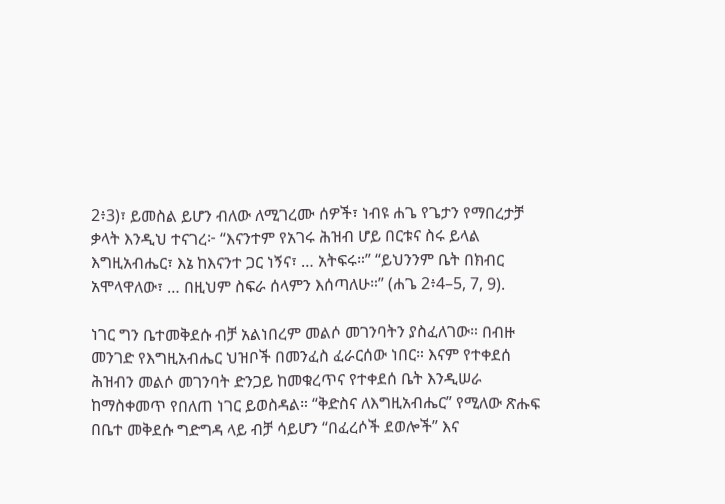2፥3)፣ ይመስል ይሆን ብለው ለሚገረሙ ሰዎች፣ ነብዩ ሐጌ የጌታን የማበረታቻ ቃላት እንዲህ ተናገረ፦ “እናንተም የአገሩ ሕዝብ ሆይ በርቱና ስሩ ይላል እግዚአብሔር፣ እኔ ከእናንተ ጋር ነኝና፣ … አትፍሩ።” “ይህንንም ቤት በክብር አሞላዋለው፣ … በዚህም ስፍራ ሰላምን እሰጣለሁ።” (ሐጌ 2፥4–5, 7, 9).

ነገር ግን ቤተመቅደሱ ብቻ አልነበረም መልሶ መገንባትን ያስፈለገው። በብዙ መንገድ የእግዚአብሔር ህዝቦች በመንፈስ ፈራርሰው ነበር። እናም የተቀደሰ ሕዝብን መልሶ መገንባት ድንጋይ ከመቁረጥና የተቀደሰ ቤት እንዲሠራ ከማስቀመጥ የበለጠ ነገር ይወስዳል። “ቅድስና ለእግዚአብሔር” የሚለው ጽሑፍ በቤተ መቅደሱ ግድግዳ ላይ ብቻ ሳይሆን “በፈረሶች ደወሎች” እና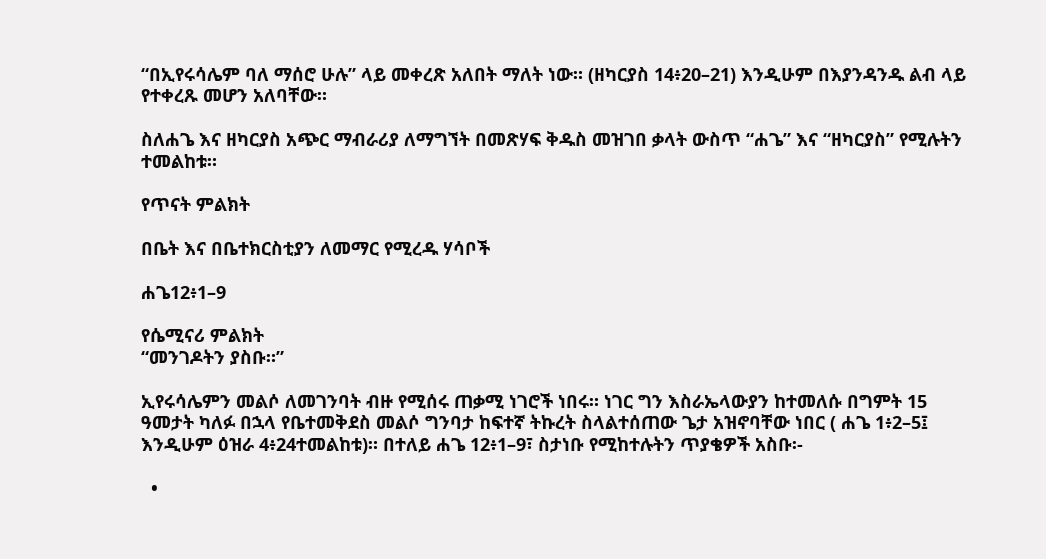“በኢየሩሳሌም ባለ ማሰሮ ሁሉ” ላይ መቀረጽ አለበት ማለት ነው። (ዘካርያስ 14፥20–21) እንዲሁም በእያንዳንዱ ልብ ላይ የተቀረጹ መሆን አለባቸው።

ስለሐጌ እና ዘካርያስ አጭር ማብራሪያ ለማግኘት በመጽሃፍ ቅዱስ መዝገበ ቃላት ውስጥ “ሐጌ” እና “ዘካርያስ” የሚሉትን ተመልከቱ።

የጥናት ምልክት

በቤት እና በቤተክርስቲያን ለመማር የሚረዱ ሃሳቦች

ሐጌ12፥1–9

የሴሚናሪ ምልክት
“መንገዶትን ያስቡ።”

ኢየሩሳሌምን መልሶ ለመገንባት ብዙ የሚሰሩ ጠቃሚ ነገሮች ነበሩ። ነገር ግን እስራኤላውያን ከተመለሱ በግምት 15 ዓመታት ካለፉ በኋላ የቤተመቅደስ መልሶ ግንባታ ከፍተኛ ትኩረት ስላልተሰጠው ጌታ አዝኖባቸው ነበር ( ሐጌ 1፥2–5፤ እንዲሁም ዕዝራ 4፥24ተመልከቱ)። በተለይ ሐጌ 12፥1–9፣ ስታነቡ የሚከተሉትን ጥያቄዎች አስቡ፡-

  •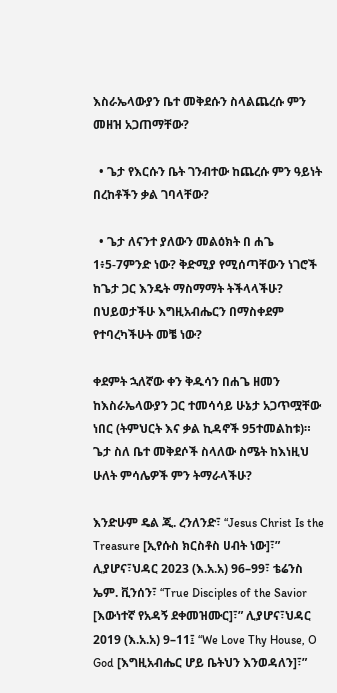እስራኤላውያን ቤተ መቅደሱን ስላልጨረሱ ምን መዘዝ አጋጠማቸው?

  • ጌታ የእርሱን ቤት ገንብተው ከጨረሱ ምን ዓይነት በረከቶችን ቃል ገባላቸው?

  • ጌታ ለናንተ ያለውን መልዕክት በ ሐጌ 1፥5-7ምንድ ነው? ቅድሚያ የሚሰጣቸውን ነገሮች ከጌታ ጋር እንዴት ማስማማት ትችላላችሁ? በህይወታችሁ እግዚአብሔርን በማስቀደም የተባረካችሁት መቼ ነው?

ቀደምት ኋለኛው ቀን ቅዱሳን በሐጌ ዘመን ከእስራኤላውያን ጋር ተመሳሳይ ሁኔታ አጋጥሟቸው ነበር (ትምህርት እና ቃል ኪዳኖች 95ተመልከቱ)። ጌታ ስለ ቤተ መቅደሶች ስላለው ስሜት ከእነዚህ ሁለት ምሳሌዎች ምን ትማራላችሁ?

እንድሁም ዴል ጂ. ረንለንድ፣ “Jesus Christ Is the Treasure [ኢየሱስ ክርስቶስ ሀብት ነው]፣” ሊያሆና፣ህዳር 2023 (እ.አ.አ) 96–99፣ ቴሬንስ ኤም. ቪንሰን፣ “True Disciples of the Savior [እውነተኛ የአዳኝ ደቀመዝሙር]፣” ሊያሆና፣ህዳር 2019 (እ.አ.አ) 9–11፤ “We Love Thy House, O God [እግዚአብሔር ሆይ ቤትህን እንወዳለን]፣”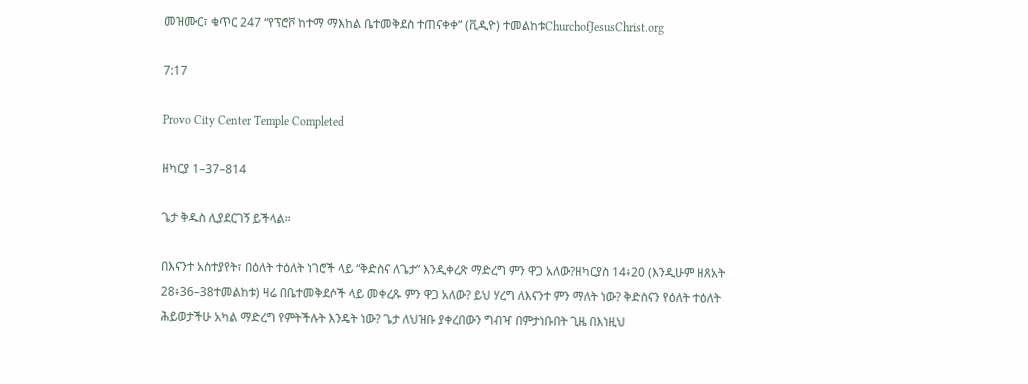መዝሙር፣ ቁጥር 247 “የፕሮቮ ከተማ ማእከል ቤተመቅደስ ተጠናቀቀ” (ቪዲዮ) ተመልከቱChurchofJesusChrist.org

7:17

Provo City Center Temple Completed

ዘካርያ 1–37–814

ጌታ ቅዱስ ሊያደርገኝ ይችላል።

በእናንተ አስተያየት፣ በዕለት ተዕለት ነገሮች ላይ “ቅድስና ለጌታ” እንዲቀረጽ ማድረግ ምን ዋጋ አለው?ዘካርያስ 14፥20 (እንዲሁም ዘጸአት 28፥36–38ተመልከቱ) ዛሬ በቤተመቅደሶች ላይ መቀረጹ ምን ዋጋ አለው? ይህ ሃረግ ለእናንተ ምን ማለት ነው? ቅድስናን የዕለት ተዕለት ሕይወታችሁ አካል ማድረግ የምትችሉት እንዴት ነው? ጌታ ለህዝቡ ያቀረበውን ግብዣ በምታነቡበት ጊዜ በእነዚህ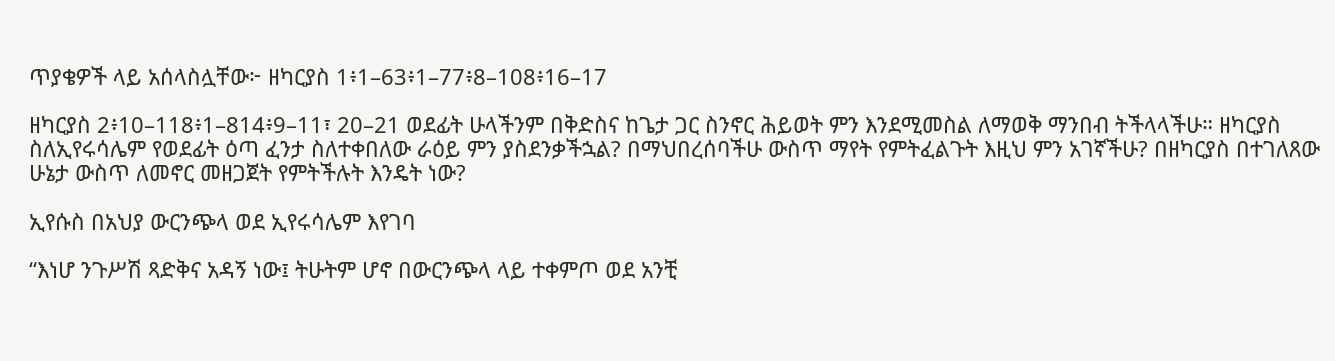ጥያቄዎች ላይ አሰላስሏቸው፦ ዘካርያስ 1፥1–63፥1–77፥8–108፥16–17

ዘካርያስ 2፥10–118፥1–814፥9–11፣ 20–21 ወደፊት ሁላችንም በቅድስና ከጌታ ጋር ስንኖር ሕይወት ምን እንደሚመስል ለማወቅ ማንበብ ትችላላችሁ። ዘካርያስ ስለኢየሩሳሌም የወደፊት ዕጣ ፈንታ ስለተቀበለው ራዕይ ምን ያስደንቃችኋል? በማህበረሰባችሁ ውስጥ ማየት የምትፈልጉት እዚህ ምን አገኛችሁ? በዘካርያስ በተገለጸው ሁኔታ ውስጥ ለመኖር መዘጋጀት የምትችሉት እንዴት ነው?

ኢየሱስ በአህያ ውርንጭላ ወደ ኢየሩሳሌም እየገባ

“እነሆ ንጉሥሽ ጻድቅና አዳኝ ነው፤ ትሁትም ሆኖ በውርንጭላ ላይ ተቀምጦ ወደ አንቺ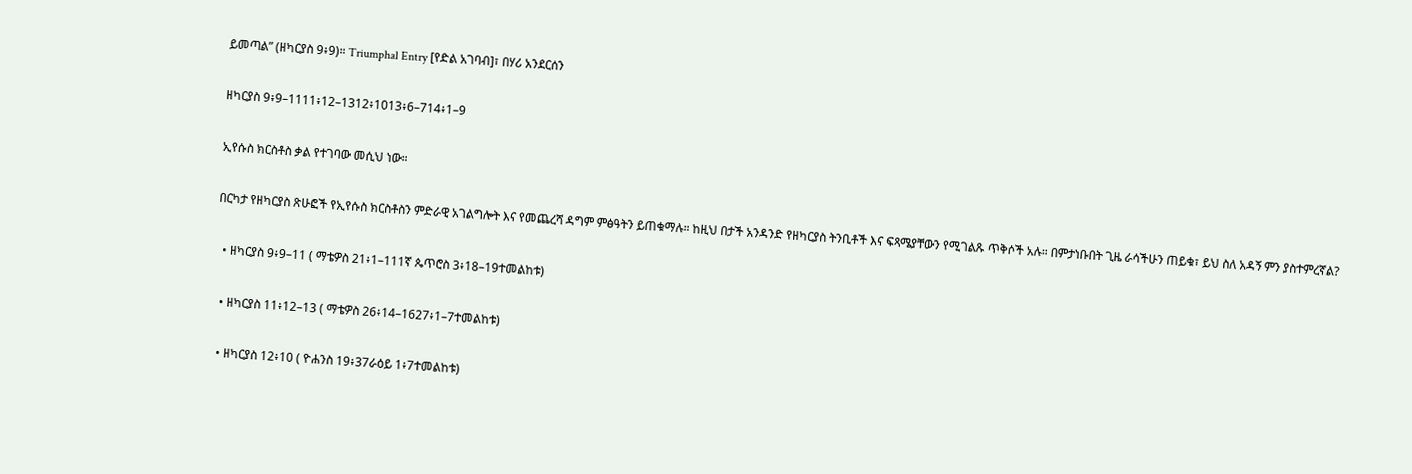ይመጣል” (ዘካርያስ 9፥9)። Triumphal Entry [የድል አገባብ]፣ በሃሪ አንደርሰን

ዘካርያስ 9፥9–1111፥12–1312፥1013፥6–714፥1–9

ኢየሱስ ክርስቶስ ቃል የተገባው መሲህ ነው።

በርካታ የዘካርያስ ጽሁፎች የኢየሱስ ክርስቶስን ምድራዊ አገልግሎት እና የመጨረሻ ዳግም ምፅዓትን ይጠቁማሉ። ከዚህ በታች አንዳንድ የዘካርያስ ትንቢቶች እና ፍጻሜያቸውን የሚገልጹ ጥቅሶች አሉ። በምታነቡበት ጊዜ ራሳችሁን ጠይቁ፣ ይህ ስለ አዳኝ ምን ያስተምረኛል?

  • ዘካርያስ 9፥9–11 ( ማቴዎስ 21፥1–111ኛ ጴጥሮስ 3፥18–19ተመልከቱ)

  • ዘካርያስ 11፥12–13 ( ማቴዎስ 26፥14–1627፥1–7ተመልከቱ)

  • ዘካርያስ 12፥10 ( ዮሐንስ 19፥37ራዕይ 1፥7ተመልከቱ)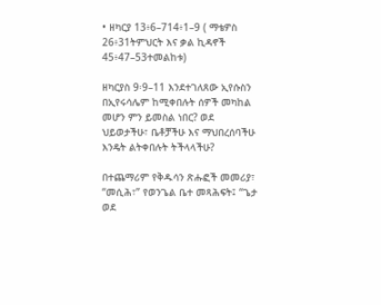• ዘካርያ 13፥6–714፥1–9 ( ማቴዎስ 26፥31ትምህርት እና ቃል ኪዳኖች 45፥47–53ተመልከቱ)

ዘካርያስ 9፡9–11 እንደተገለጸው ኢየሱስን በኢየሩሳሌም ከሚቀበሉት ሰዎች መካከል መሆን ምን ይመስል ነበር? ወደ ህይወታችሁ፣ ቤቶቻችሁ እና ማህበረሰባችሁ እንዴት ልትቀበሉት ትችላላችሁ?

በተጨማሪም የቅዱሳን ጽሑፎች መመሪያ፣ “መሲሕ፣” የወንጌል ቤተ መጻሕፍት፤ “ጌታ ወደ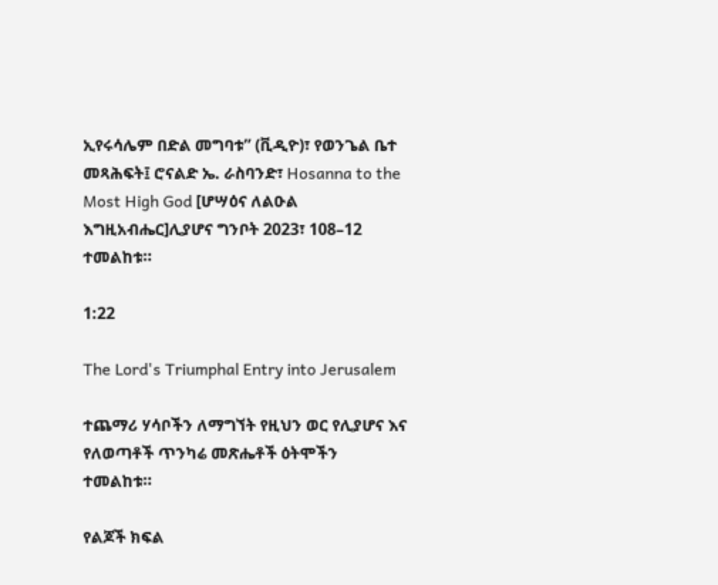ኢየሩሳሌም በድል መግባቱ” (ቪዲዮ)፣ የወንጌል ቤተ መጻሕፍት፤ ሮናልድ ኤ. ራስባንድ፣ Hosanna to the Most High God [ሆሣዕና ለልዑል እግዚአብሔር]ሊያሆና ግንቦት 2023፣ 108–12 ተመልከቱ።

1:22

The Lord's Triumphal Entry into Jerusalem

ተጨማሪ ሃሳቦችን ለማግኘት የዚህን ወር የሊያሆና እና የለወጣቶች ጥንካሬ መጽሔቶች ዕትሞችን ተመልከቱ።

የልጆች ክፍል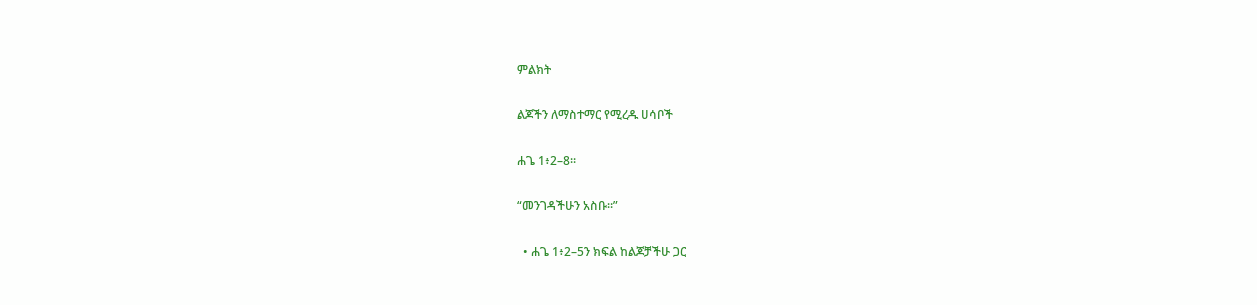ምልክት

ልጆችን ለማስተማር የሚረዱ ሀሳቦች

ሐጌ 1፥2–8።

“መንገዳችሁን አስቡ።”

  • ሐጌ 1፥2–5ን ክፍል ከልጆቻችሁ ጋር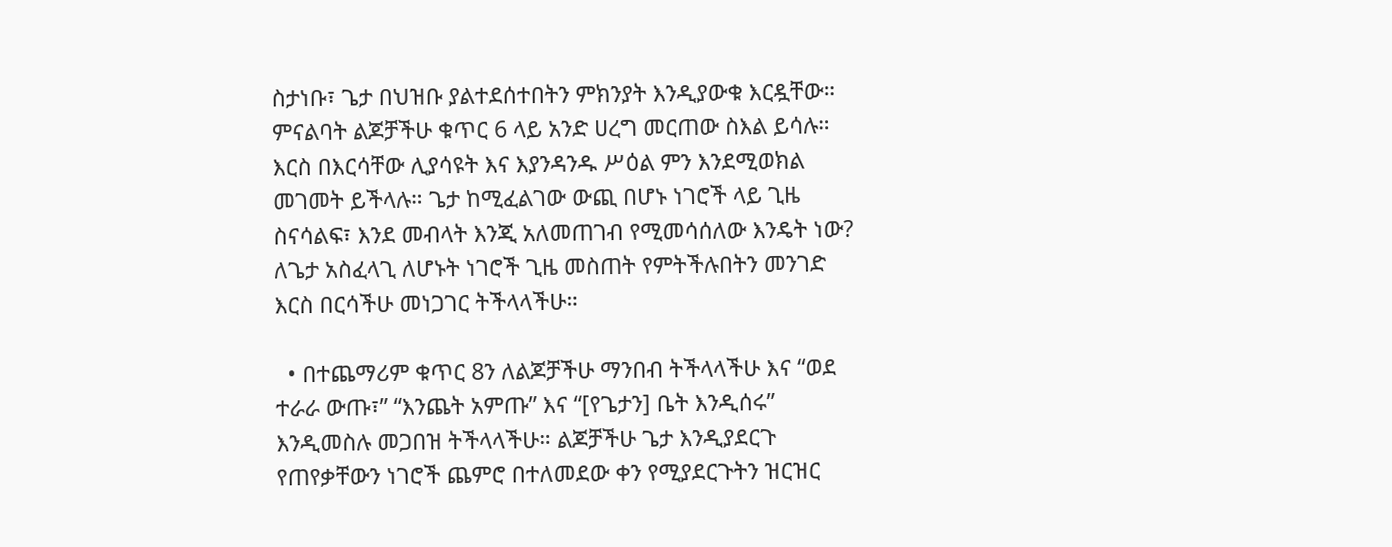ስታነቡ፣ ጌታ በህዝቡ ያልተደሰተበትን ምክንያት እንዲያውቁ እርዷቸው። ምናልባት ልጆቻችሁ ቁጥር 6 ላይ አንድ ሀረግ መርጠው ስእል ይሳሉ። እርስ በእርሳቸው ሊያሳዩት እና እያንዳንዱ ሥዕል ምን እንደሚወክል መገመት ይችላሉ። ጌታ ከሚፈልገው ውጪ በሆኑ ነገሮች ላይ ጊዜ ስናሳልፍ፣ እንደ መብላት እንጂ አለመጠገብ የሚመሳሰለው እንዴት ነው? ለጌታ አስፈላጊ ለሆኑት ነገሮች ጊዜ መስጠት የምትችሉበትን መንገድ እርስ በርሳችሁ መነጋገር ትችላላችሁ።

  • በተጨማሪም ቁጥር 8ን ለልጆቻችሁ ማንበብ ትችላላችሁ እና “ወደ ተራራ ውጡ፣” “እንጨት አምጡ” እና “[የጌታን] ቤት እንዲሰሩ” እንዲመስሉ መጋበዝ ትችላላችሁ። ልጆቻችሁ ጌታ እንዲያደርጉ የጠየቃቸውን ነገሮች ጨምሮ በተለመደው ቀን የሚያደርጉትን ዝርዝር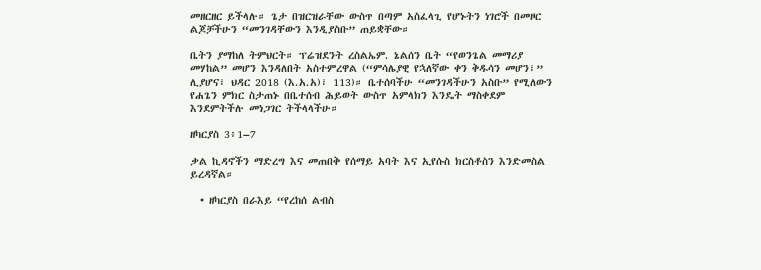መዘርዘር ይችላሉ። ጌታ በዝርዝራቸው ውስጥ በጣም አስፈላጊ የሆኑትን ነገሮች በመዞር ልጆቻችሁን “መንገዳቸውን እንዲያስቡ” ጠይቋቸው።

ቤትን ያማከለ ትምህርት። ፕሬዝደንት ረስልኤም. ኔልሰን ቤት “የወንጌል መማሪያ መሃከል” መሆን እንዳለበት አስተምረዋል (“ምሳሌያዊ የኋለኛው ቀን ቅዱሳን መሆን፣” ሊያሆና፣ ህዳር 2018 (እ.አ.አ)፣ 113)። ቤተሰባችሁ “መንገዳችሁን አስቡ” የሚለውን የሐጌን ምክር ስታጠኑ በቤተሰብ ሕይወት ውስጥ አምላክን እንዴት ማስቀደም እንደምትችሉ መነጋገር ትችላላችሁ።

ዘካርያስ 3፥1–7

ቃል ኪዳኖችን ማድረግ እና መጠበቅ የሰማይ አባት እና ኢየሱስ ክርስቶስን እንድመስል ይረዳኛል።

  • ዘካርያስ በራእይ “የረከሰ ልብስ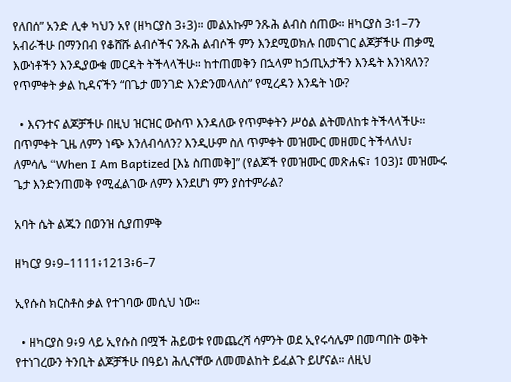የለበሰ” አንድ ሊቀ ካህን አየ (ዘካርያስ 3፥3)። መልአኩም ንጹሕ ልብስ ሰጠው። ዘካርያስ 3፡1–7ን አብራችሁ በማንበብ የቆሸሹ ልብሶችና ንጹሕ ልብሶች ምን እንደሚወክሉ በመናገር ልጆቻችሁ ጠቃሚ እውነቶችን እንዲያውቁ መርዳት ትችላላችሁ። ከተጠመቅን በኋላም ከኃጢአታችን እንዴት እንነጻለን? የጥምቀት ቃል ኪዳናችን “በጌታ መንገድ እንድንመላለስ” የሚረዳን እንዴት ነው?

  • እናንተና ልጆቻችሁ በዚህ ዝርዝር ውስጥ እንዳለው የጥምቀትን ሥዕል ልትመለከቱ ትችላላችሁ። በጥምቀት ጊዜ ለምን ነጭ እንለብሳለን? እንዲሁም ስለ ጥምቀት መዝሙር መዘመር ትችላለህ፣ ለምሳሌ “When I Am Baptized [እኔ ስጠመቅ]” (የልጆች የመዝሙር መጽሐፍ፣ 103)፤ መዝሙሩ ጌታ እንድንጠመቅ የሚፈልገው ለምን እንደሆነ ምን ያስተምራል?

አባት ሴት ልጁን በወንዝ ሲያጠምቅ

ዘካርያ 9፥9–1111፥1213፥6–7

ኢየሱስ ክርስቶስ ቃል የተገባው መሲህ ነው።

  • ዘካርያስ 9፥9 ላይ ኢየሱስ በሟች ሕይወቱ የመጨረሻ ሳምንት ወደ ኢየሩሳሌም በመጣበት ወቅት የተነገረውን ትንቢት ልጆቻችሁ በዓይነ ሕሊናቸው ለመመልከት ይፈልጉ ይሆናል። ለዚህ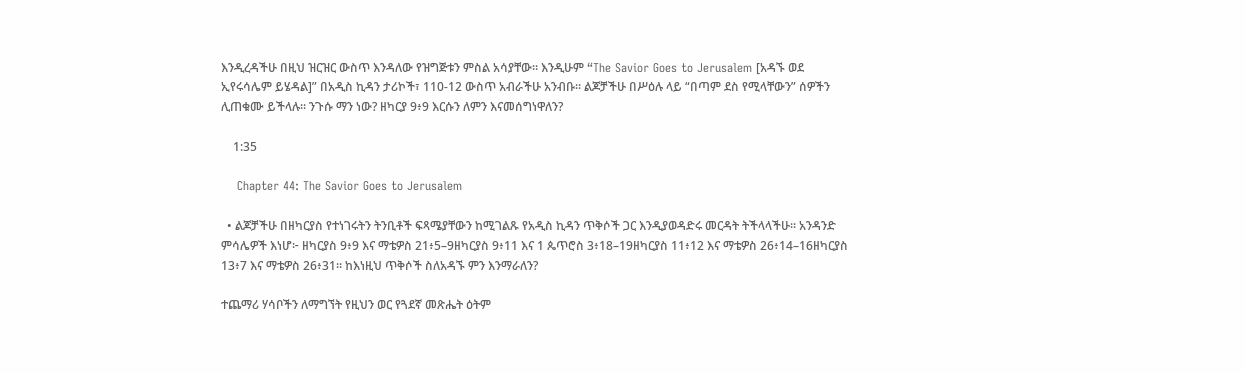እንዲረዳችሁ በዚህ ዝርዝር ውስጥ እንዳለው የዝግጅቱን ምስል አሳያቸው። እንዲሁም “The Savior Goes to Jerusalem [አዳኙ ወደ ኢየሩሳሌም ይሄዳል]” በአዲስ ኪዳን ታሪኮች፣ 110-12 ውስጥ አብራችሁ አንብቡ። ልጆቻችሁ በሥዕሉ ላይ “በጣም ደስ የሚላቸውን” ሰዎችን ሊጠቁሙ ይችላሉ። ንጉሱ ማን ነው? ዘካርያ 9፥9 እርሱን ለምን እናመሰግነዋለን?

    1:35

    Chapter 44: The Savior Goes to Jerusalem

  • ልጆቻችሁ በዘካርያስ የተነገሩትን ትንቢቶች ፍጻሜያቸውን ከሚገልጹ የአዲስ ኪዳን ጥቅሶች ጋር እንዲያወዳድሩ መርዳት ትችላላችሁ። አንዳንድ ምሳሌዎች እነሆ፦ ዘካርያስ 9፥9 እና ማቴዎስ 21፥5–9ዘካርያስ 9፥11 እና 1 ጴጥሮስ 3፥18–19ዘካርያስ 11፥12 እና ማቴዎስ 26፥14–16ዘካርያስ 13፥7 እና ማቴዎስ 26፥31። ከእነዚህ ጥቅሶች ስለአዳኙ ምን እንማራለን?

ተጨማሪ ሃሳቦችን ለማግኘት የዚህን ወር የጓደኛ መጽሔት ዕትም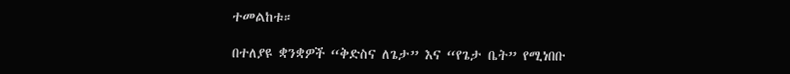ተመልከቱ።

በተለያዩ ቋንቋዎች “ቅድስና ለጌታ” እና “የጌታ ቤት” የሚነበቡ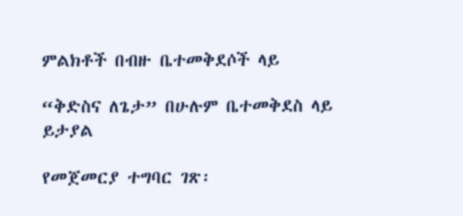ምልክቶች በብዙ ቤተመቅደሶች ላይ

“ቅድስና ለጌታ” በሁሉም ቤተመቅደስ ላይ ይታያል

የመጀመርያ ተግባር ገጽ፡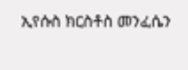ኢየሱስ ክርስቶስ መንፈሴን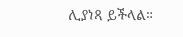ሊያነጻ ይችላል።